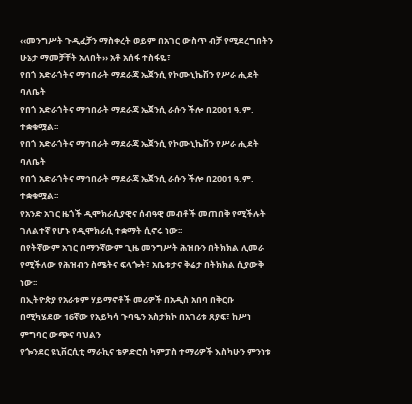‹‹መንግሥት ጉዲፈቻን ማስቀረት ወይም በአገር ውስጥ ብቻ የሚደረግበትን ሁኔታ ማመቻቸት አለበት›› አቶ አሰፋ ተስፋዬ፣
የበጎ አድራጎትና ማኅበራት ማደራጃ ኤጀንሲ የኮሙኒኬሽን የሥራ ሒደት ባለቤት
የበጎ አድራጎትና ማኅበራት ማደራጃ ኤጀንሲ ራሱን ችሎ በ2001 ዓ.ም. ተቋቁሟል፡፡
የበጎ አድራጎትና ማኅበራት ማደራጃ ኤጀንሲ የኮሙኒኬሽን የሥራ ሒደት ባለቤት
የበጎ አድራጎትና ማኅበራት ማደራጃ ኤጀንሲ ራሱን ችሎ በ2001 ዓ.ም. ተቋቁሟል፡፡
የአንድ አገር ዜጎች ዲሞክራሲያዊና ሰብዓዊ መብቶች መጠበቅ የሚችሉት ገለልተኛ የሆኑ የዲሞክራሲ ተቋማት ሲኖሩ ነው፡፡
በየትኛውም አገር በማንኛውም ጊዜ መንግሥት ሕዝቡን በትክክል ሊመራ የሚችለው የሕዝብን ስሜትና ፍላጐት፣ አቤቱታና ቅሬታ በትክክል ሲያውቅ ነው፡፡
በኢትዮጵያ የአራቱም ሃይማኖቶች መሪዎች በአዲስ አበባ በቅርቡ በሚካሄደው 16ኛው የአይካሳ ጉባዔን አስታክኮ በአገሪቱ ጸያፍ፣ ከሥነ ምግባር ውጭና ባህልን
የጐንደር ዩኒቨርሲቲ ማራኪና ቴዎድሮስ ካምፓስ ተማሪዎች እስካሁን ምንነቱ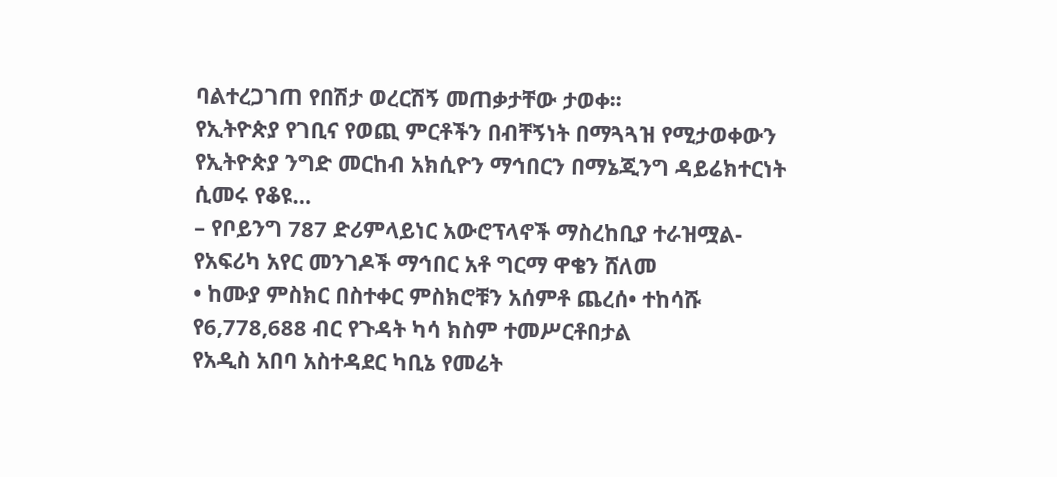ባልተረጋገጠ የበሽታ ወረርሽኝ መጠቃታቸው ታወቀ፡፡
የኢትዮጵያ የገቢና የወጪ ምርቶችን በብቸኝነት በማጓጓዝ የሚታወቀውን የኢትዮጵያ ንግድ መርከብ አክሲዮን ማኅበርን በማኔጂንግ ዳይሬክተርነት ሲመሩ የቆዩ…
– የቦይንግ 787 ድሪምላይነር አውሮፕላኖች ማስረከቢያ ተራዝሟል- የአፍሪካ አየር መንገዶች ማኅበር አቶ ግርማ ዋቄን ሸለመ
• ከሙያ ምስክር በስተቀር ምስክሮቹን አሰምቶ ጨረሰ• ተከሳሹ የ6,778,688 ብር የጉዳት ካሳ ክስም ተመሥርቶበታል
የአዲስ አበባ አስተዳደር ካቢኔ የመሬት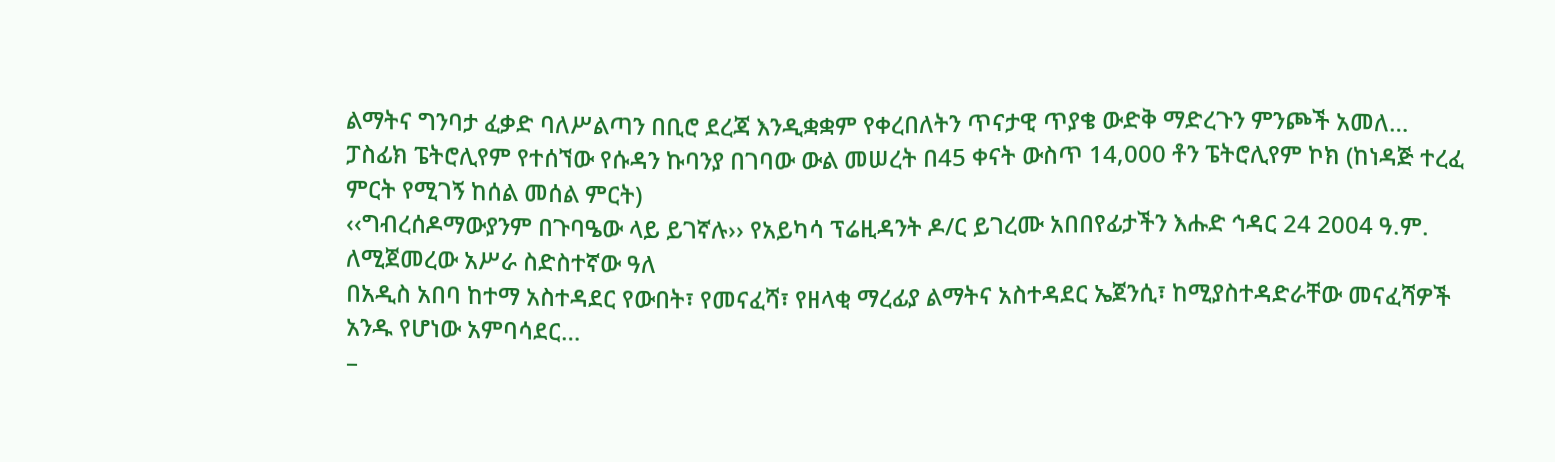ልማትና ግንባታ ፈቃድ ባለሥልጣን በቢሮ ደረጃ እንዲቋቋም የቀረበለትን ጥናታዊ ጥያቄ ውድቅ ማድረጉን ምንጮች አመለ…
ፓስፊክ ፔትሮሊየም የተሰኘው የሱዳን ኩባንያ በገባው ውል መሠረት በ45 ቀናት ውስጥ 14,000 ቶን ፔትሮሊየም ኮክ (ከነዳጅ ተረፈ ምርት የሚገኝ ከሰል መሰል ምርት)
‹‹ግብረሰዶማውያንም በጉባዔው ላይ ይገኛሉ›› የአይካሳ ፕሬዚዳንት ዶ/ር ይገረሙ አበበየፊታችን እሑድ ኅዳር 24 2004 ዓ.ም. ለሚጀመረው አሥራ ስድስተኛው ዓለ
በአዲስ አበባ ከተማ አስተዳደር የውበት፣ የመናፈሻ፣ የዘላቂ ማረፊያ ልማትና አስተዳደር ኤጀንሲ፣ ከሚያስተዳድራቸው መናፈሻዎች አንዱ የሆነው አምባሳደር…
–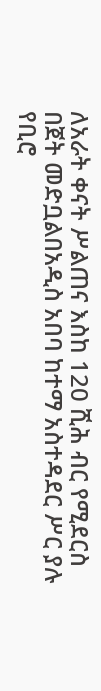ለአራት ቀናት ሥልጠና እስከ 120 ሺሕ ብር የሚደርስ በጀት መድቧልበአዲስ አበባ ከተማ አስተዳደር ሥር ያሉ የቢሮ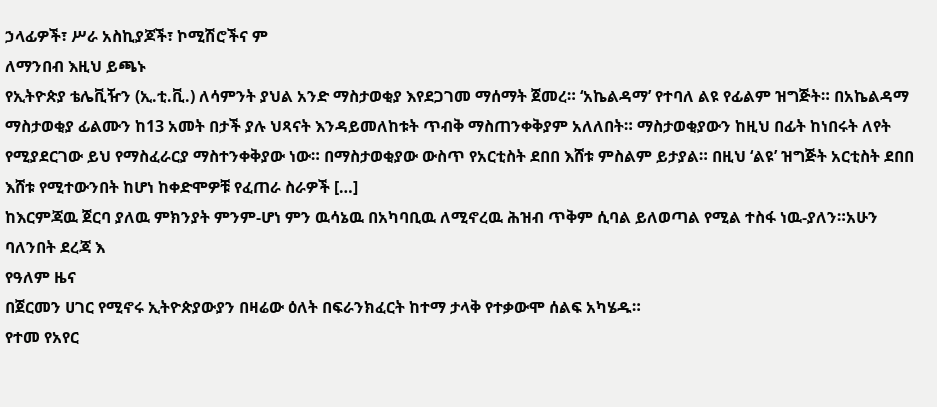ኃላፊዎች፣ ሥራ አስኪያጆች፣ ኮሚሽሮችና ም
ለማንበብ እዚህ ይጫኑ
የኢትዮጵያ ቴሌቪዥን (ኢ.ቲ.ቪ.) ለሳምንት ያህል አንድ ማስታወቂያ እየደጋገመ ማሰማት ጀመረ። ‘አኬልዳማ’ የተባለ ልዩ የፊልም ዝግጅት። በአኬልዳማ ማስታወቂያ ፊልሙን ከ13 አመት በታች ያሉ ህጻናት እንዳይመለከቱት ጥብቅ ማስጠንቀቅያም አለለበት። ማስታወቂያውን ከዚህ በፊት ከነበሩት ለየት የሚያደርገው ይህ የማስፈራርያ ማስተንቀቅያው ነው። በማስታወቂያው ውስጥ የአርቲስት ደበበ እሸቱ ምስልም ይታያል። በዚህ ‘ልዩ’ ዝግጅት አርቲስት ደበበ እሸቱ የሚተውንበት ከሆነ ከቀድሞዎቹ የፈጠራ ስራዎች […]
ከእርምጃዉ ጀርባ ያለዉ ምክንያት ምንም-ሆነ ምን ዉሳኔዉ በአካባቢዉ ለሚኖረዉ ሕዝብ ጥቅም ሲባል ይለወጣል የሚል ተስፋ ነዉ-ያለን።አሁን ባለንበት ደረጃ እ
የዓለም ዜና
በጀርመን ሀገር የሚኖሩ ኢትዮጵያውያን በዛሬው ዕለት በፍራንክፈርት ከተማ ታላቅ የተቃውሞ ሰልፍ አካሄዱ።
የተመ የአየር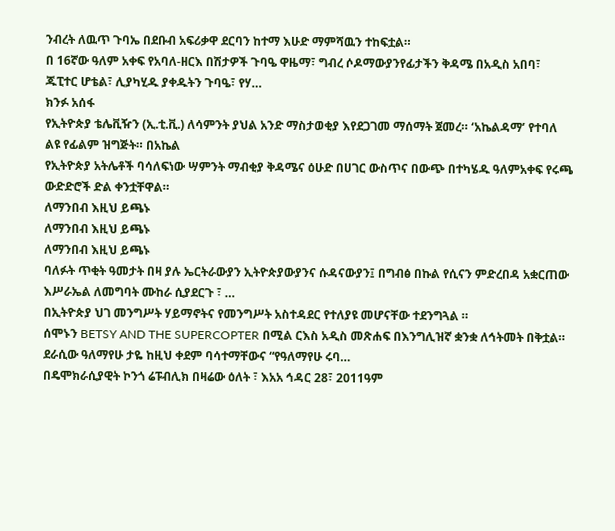ንብረት ለዉጥ ጉባኤ በደቡብ አፍሪቃዋ ደርባን ከተማ እሁድ ማምሻዉን ተከፍቷል።
በ 16ኛው ዓለም አቀፍ የአባለ-ዘርእ በሽታዎች ጉባዔ ዋዜማ፣ ግብረ ሶዶማውያንየፊታችን ቅዳሜ በአዲስ አበባ፣ ጁፒተር ሆቴል፣ ሊያካሂዱ ያቀዱትን ጉባዔ፣ የሃ…
ክንፉ አሰፋ
የኢትዮጵያ ቴሌቪዥን (ኢ.ቲ.ቪ.) ለሳምንት ያህል አንድ ማስታወቂያ እየደጋገመ ማሰማት ጀመረ። ‘አኬልዳማ’ የተባለ ልዩ የፊልም ዝግጅት። በአኬል
የኢትዮጵያ አትሌቶች ባሳለፍነው ሣምንት ማብቂያ ቅዳሜና ዕሁድ በሀገር ውስጥና በውጭ በተካሄዱ ዓለምአቀፍ የሩጫ ውድድሮች ድል ቀንቷቸዋል።
ለማንበብ እዚህ ይጫኑ
ለማንበብ እዚህ ይጫኑ
ለማንበብ እዚህ ይጫኑ
ባለፉት ጥቂት ዓመታት በዛ ያሉ ኤርትራውያን ኢትዮጵያውያንና ሱዳናውያን፤ በግብፅ በኩል የሲናን ምድረበዳ አቋርጠው እሥራኤል ለመግባት ሙከራ ሲያደርጉ ፣ …
በኢትዮጵያ ህገ መንግሥት ሃይማኖትና የመንግሥት አስተዳደር የተለያዩ መሆናቸው ተደንግጓል ።
ሰሞኑን BETSY AND THE SUPERCOPTER በሚል ርእስ አዲስ መጽሐፍ በእንግሊዝኛ ቋንቋ ለኅትመት በቅቷል። ደራሲው ዓለማየሁ ታዬ ከዚህ ቀደም ባሳተማቸውና “የዓለማየሁ ሩባ…
በዴሞክራሲያዊት ኮንጎ ሬፑብሊክ በዛሬው ዕለት ፣ እአአ ኅዳር 28፣ 2011ዓም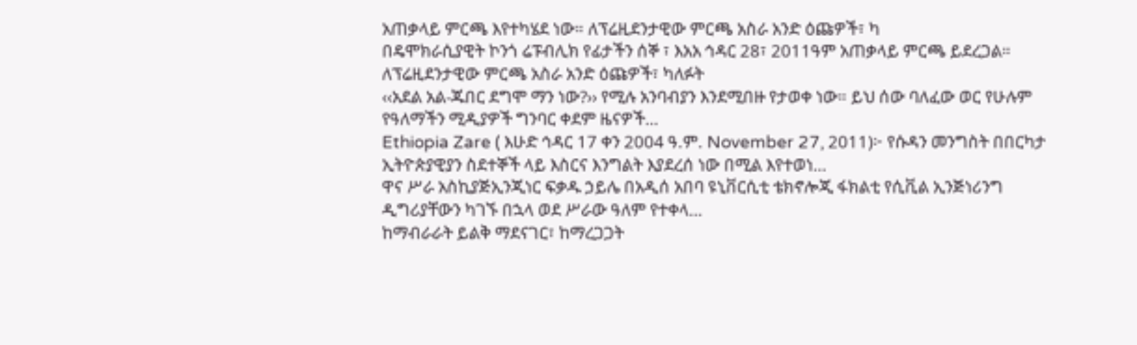አጠቃላይ ምርጫ እየተካሄደ ነው። ለፕሬዚደንታዊው ምርጫ አስራ አንድ ዕጩዎች፣ ካ
በዴሞክራሲያዊት ኮንጎ ሬፑብሊክ የፊታችን ሰኞ ፣ እአአ ኅዳር 28፣ 2011ዓም አጠቃላይ ምርጫ ይደረጋል። ለፕሬዚደንታዊው ምርጫ አስራ አንድ ዕጩዎች፣ ካለፉት
‹‹አደል አል-ጁበር ደግሞ ማን ነው?›› የሚሉ አንባብያን እንደሚበዙ የታወቀ ነው። ይህ ሰው ባለፈው ወር የሁሉም የዓለማችን ሚዲያዎች ግንባር ቀደም ዜናዎች…
Ethiopia Zare ( እሁድ ኅዳር 17 ቀን 2004 ዓ.ም. November 27, 2011)፦ የሱዳን መንግስት በበርካታ ኢትዮጵያዊያን ስደተኞች ላይ እስርና እንግልት እያደረሰ ነው በሚል እየተወነ…
ዋና ሥራ አስኪያጅኢንጂነር ፍቃዱ ኃይሌ በአዲሰ አበባ ዩኒቨርሲቲ ቴክኖሎጂ ፋክልቲ የሲቪል ኢንጅነሪንግ ዲግሪያቸውን ካገኙ በኋላ ወደ ሥራው ዓለም የተቀላ…
ከማብራራት ይልቅ ማደናገር፣ ከማረጋጋት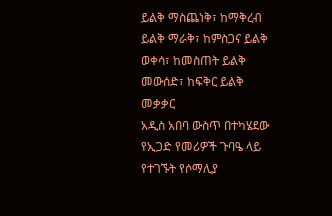ይልቅ ማስጨነቅ፣ ከማቅረብ ይልቅ ማራቅ፣ ከምስጋና ይልቅ ወቀሳ፣ ከመስጠት ይልቅ መውሰድ፣ ከፍቅር ይልቅ መቃቃር
አዲስ አበባ ውስጥ በተካሄደው የኢጋድ የመሪዎች ጉባዔ ላይ የተገኙት የሶማሊያ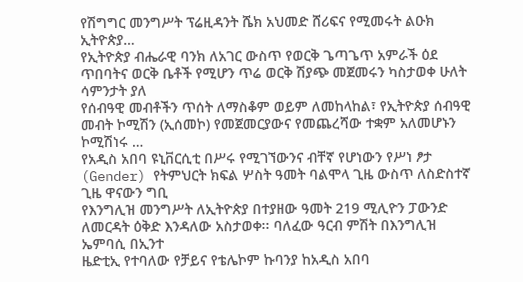የሽግግር መንግሥት ፕሬዚዳንት ሼክ አህመድ ሸሪፍና የሚመሩት ልዑክ ኢትዮጵያ…
የኢትዮጵያ ብሔራዊ ባንክ ለአገር ውስጥ የወርቅ ጌጣጌጥ አምራች ዕደ ጥበባትና ወርቅ ቤቶች የሚሆን ጥሬ ወርቅ ሽያጭ መጀመሩን ካስታወቀ ሁለት ሳምንታት ያለ
የሰብዓዊ መብቶችን ጥሰት ለማስቆም ወይም ለመከላከል፣ የኢትዮጵያ ሰብዓዊ መብት ኮሚሽን (ኢሰመኮ) የመጀመርያውና የመጨረሻው ተቋም አለመሆኑን ኮሚሽነሩ …
የአዲስ አበባ ዩኒቨርሲቲ በሥሩ የሚገኘውንና ብቸኛ የሆነውን የሥነ ፆታ (Gender) የትምህርት ክፍል ሦስት ዓመት ባልሞላ ጊዜ ውስጥ ለስድስተኛ ጊዜ ዋናውን ግቢ
የእንግሊዝ መንግሥት ለኢትዮጵያ በተያዘው ዓመት 219 ሚሊዮን ፓውንድ ለመርዳት ዕቅድ እንዳለው አስታወቀ፡፡ ባለፈው ዓርብ ምሽት በእንግሊዝ ኤምባሲ በኢንተ
ዜድቲኢ የተባለው የቻይና የቴሌኮም ኩባንያ ከአዲስ አበባ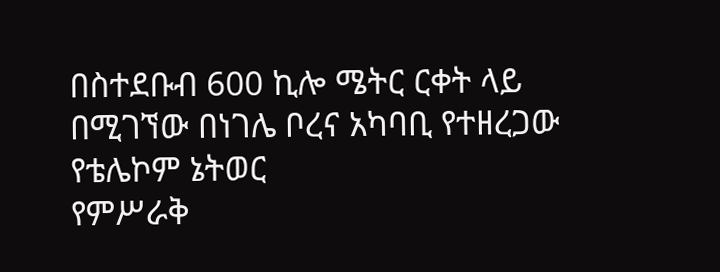በስተደቡብ 600 ኪሎ ሜትር ርቀት ላይ በሚገኘው በነገሌ ቦረና አካባቢ የተዘረጋው የቴሌኮም ኔትወር
የምሥራቅ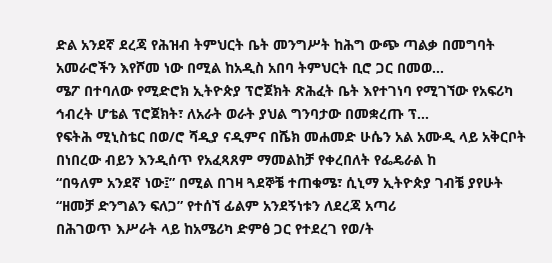ድል አንደኛ ደረጃ የሕዝብ ትምህርት ቤት መንግሥት ከሕግ ውጭ ጣልቃ በመግባት አመራሮችን እየሾመ ነው በሚል ከአዲስ አበባ ትምህርት ቢሮ ጋር በመወ…
ሜፖ በተባለው የሚድሮክ ኢትዮጵያ ፕሮጀክት ጽሕፈት ቤት እየተገነባ የሚገኘው የአፍሪካ ኅብረት ሆቴል ፕሮጀክት፣ ለአራት ወራት ያህል ግንባታው በመቋረጡ ፕ…
የፍትሕ ሚኒስቴር በወ/ሮ ሻዲያ ናዲምና በሼክ መሐመድ ሁሴን አል አሙዲ ላይ አቅርቦት በነበረው ብይን እንዲሰጥ የአፈጻጸም ማመልከቻ የቀረበለት የፌዴራል ከ
“በዓለም አንደኛ ነው፤” በሚል በገዛ ጓደኞቼ ተጠቁሜ፣ ሲኒማ ኢትዮጵያ ገብቼ ያየሁት “ዘመቻ ድንግልን ፍለጋ” የተሰኘ ፊልም አንደኝነቱን ለደረጃ አጣሪ
በሕገወጥ እሥራት ላይ ከአሜሪካ ድምፅ ጋር የተደረገ የወ/ት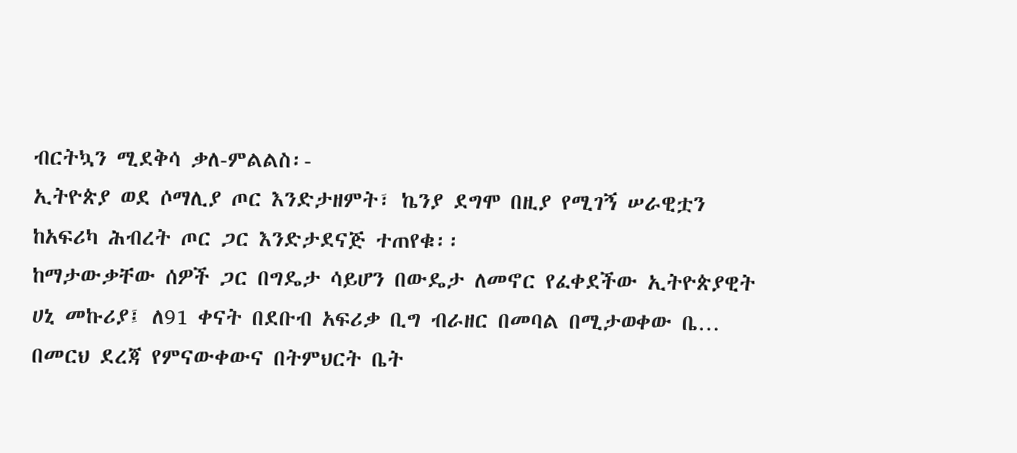ብርትኳን ሚደቅሳ ቃለ-ምልልስ፡-
ኢትዮጵያ ወደ ሶማሊያ ጦር እንድታዘምት፣ ኬንያ ደግሞ በዚያ የሚገኝ ሠራዊቷን ከአፍሪካ ሕብረት ጦር ጋር እንድታደናጅ ተጠየቁ፡፡
ከማታውቃቸው ሰዎች ጋር በግዴታ ሳይሆን በውዴታ ለመኖር የፈቀደችው ኢትዮጵያዊት ሀኒ መኩሪያ፤ ለ91 ቀናት በደቡብ አፍሪቃ ቢግ ብራዘር በመባል በሚታወቀው ቤ…
በመርህ ደረጃ የምናውቀውና በትምህርት ቤት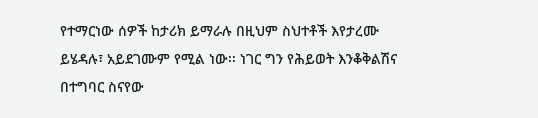የተማርነው ሰዎች ከታሪክ ይማራሉ በዚህም ስህተቶች እየታረሙ ይሄዳሉ፣ አይደገሙም የሚል ነው፡፡ ነገር ግን የሕይወት እንቆቅልሽና በተግባር ስናየው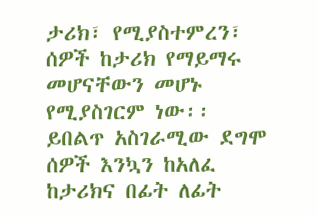ታሪክ፣ የሚያስተምረን፣ ሰዎች ከታሪክ የማይማሩ መሆናቸውን መሆኑ የሚያስገርም ነው፡፡ ይበልጥ አስገራሚው ደግሞ ሰዎች እንኳን ከአለፈ ከታሪክና በፊት ለፊት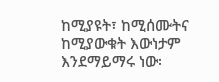ከሚያዩት፣ ከሚሰሙትና ከሚያውቁት እውነታም እንደማይማሩ ነው፡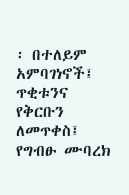፡ በተለይም አምባገነኖች፤ ጥቂቱንና የቅርቡን ለመጥቀስ፤ የግብፁ ሙባረክ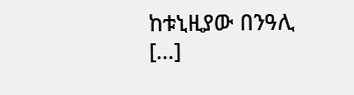ከቱኒዚያው በንዓሊ […]